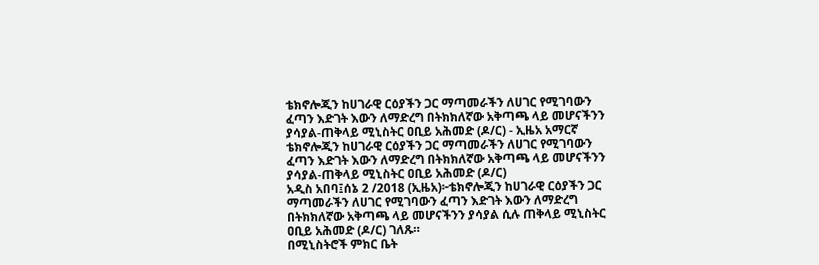ቴክኖሎጂን ከሀገራዊ ርዕያችን ጋር ማጣመራችን ለሀገር የሚገባውን ፈጣን እድገት እውን ለማድረግ በትክክለኛው አቅጣጫ ላይ መሆናችንን ያሳያል-ጠቅላይ ሚኒስትር ዐቢይ አሕመድ (ዶ/ር) - ኢዜአ አማርኛ
ቴክኖሎጂን ከሀገራዊ ርዕያችን ጋር ማጣመራችን ለሀገር የሚገባውን ፈጣን እድገት እውን ለማድረግ በትክክለኛው አቅጣጫ ላይ መሆናችንን ያሳያል-ጠቅላይ ሚኒስትር ዐቢይ አሕመድ (ዶ/ር)
አዲስ አበባ፤ሰኔ 2 /2018 (ኢዜአ)፦ቴክኖሎጂን ከሀገራዊ ርዕያችን ጋር ማጣመራችን ለሀገር የሚገባውን ፈጣን እድገት እውን ለማድረግ በትክክለኛው አቅጣጫ ላይ መሆናችንን ያሳያል ሲሉ ጠቅላይ ሚኒስትር ዐቢይ አሕመድ (ዶ/ር) ገለጹ።
በሚኒስትሮች ምክር ቤት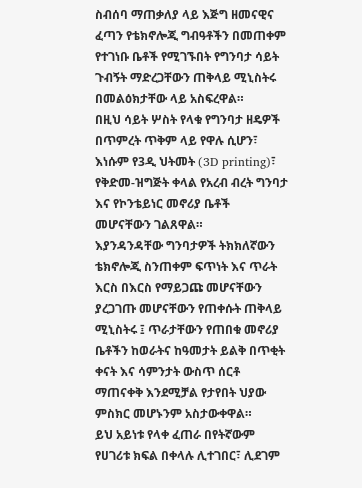ስብሰባ ማጠቃለያ ላይ እጅግ ዘመናዊና ፈጣን የቴክኖሎጂ ግብዓቶችን በመጠቀም የተገነቡ ቤቶች የሚገኙበት የግንባታ ሳይት ጉብኝት ማድረጋቸውን ጠቅላይ ሚኒስትሩ በመልዕክታቸው ላይ አስፍረዋል።
በዚህ ሳይት ሦስት የላቁ የግንባታ ዘዴዎች በጥምረት ጥቅም ላይ የዋሉ ሲሆን፣ እነሱም የ3ዲ ህትመት (3D printing)፣ የቅድመ-ዝግጅት ቀላል የአረብ ብረት ግንባታ እና የኮንቴይነር መኖሪያ ቤቶች መሆናቸውን ገልጸዋል።
እያንዳንዳቸው ግንባታዎች ትክክለኛውን ቴክኖሎጂ ስንጠቀም ፍጥነት እና ጥራት እርስ በእርስ የማይጋጩ መሆናቸውን ያረጋገጡ መሆናቸውን የጠቀሱት ጠቅላይ ሚኒስትሩ ፤ ጥራታቸውን የጠበቁ መኖሪያ ቤቶችን ከወራትና ከዓመታት ይልቅ በጥቂት ቀናት እና ሳምንታት ውስጥ ሰርቶ ማጠናቀቅ እንደሚቻል የታየበት ህያው ምስክር መሆኑንም አስታውቀዋል።
ይህ አይነቱ የላቀ ፈጠራ በየትኛውም የሀገሪቱ ክፍል በቀላሉ ሊተገበር፣ ሊደገም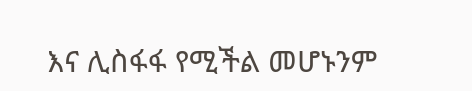እና ሊስፋፋ የሚችል መሆኑንም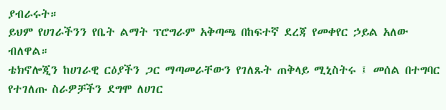ያብራሩት።
ይህም የሀገራችንን የቤት ልማት ፕሮግራም አቅጣጫ በከፍተኛ ደረጃ የመቀየር ኃይል አለው ብለዋል።
ቴክኖሎጂን ከሀገራዊ ርዕያችን ጋር ማጣመራቸውን የገለጹት ጠቅላይ ሚኒስትሩ ፤ መሰል በተግባር የተገለጡ ስራዎቻችን ደግሞ ለሀገር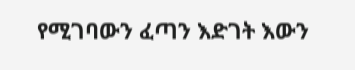የሚገባውን ፈጣን እድገት እውን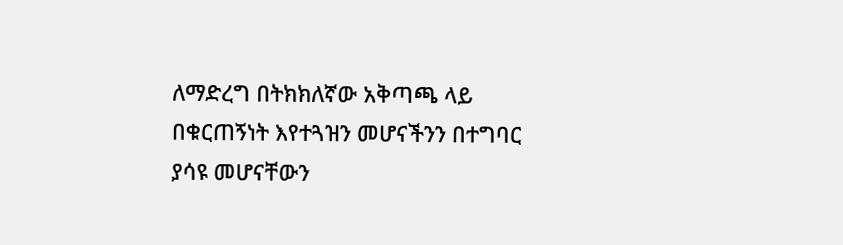ለማድረግ በትክክለኛው አቅጣጫ ላይ በቁርጠኝነት እየተጓዝን መሆናችንን በተግባር ያሳዩ መሆናቸውን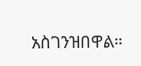አስገንዝበዋል።